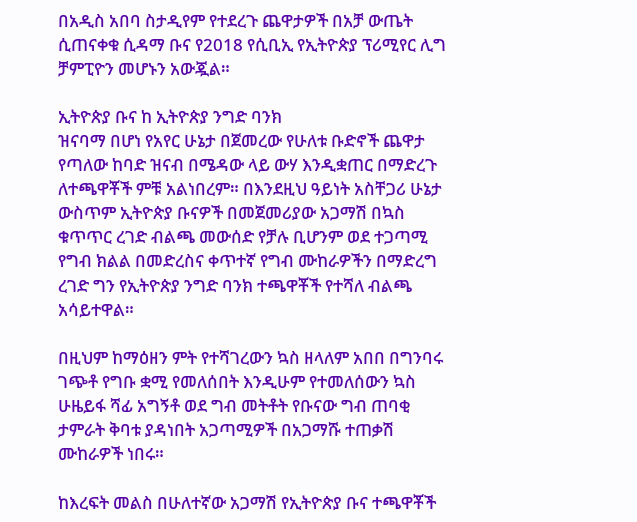በአዲስ አበባ ስታዲየም የተደረጉ ጨዋታዎች በአቻ ውጤት ሲጠናቀቁ ሲዳማ ቡና የ2018 የሲቢኢ የኢትዮጵያ ፕሪሚየር ሊግ ቻምፒዮን መሆኑን አውጇል።

ኢትዮጵያ ቡና ከ ኢትዮጵያ ንግድ ባንክ
ዝናባማ በሆነ የአየር ሁኔታ በጀመረው የሁለቱ ቡድኖች ጨዋታ የጣለው ከባድ ዝናብ በሜዳው ላይ ውሃ እንዲቋጠር በማድረጉ ለተጫዋቾች ምቹ አልነበረም። በእንደዚህ ዓይነት አስቸጋሪ ሁኔታ ውስጥም ኢትዮጵያ ቡናዎች በመጀመሪያው አጋማሽ በኳስ ቁጥጥር ረገድ ብልጫ መውሰድ የቻሉ ቢሆንም ወደ ተጋጣሚ የግብ ክልል በመድረስና ቀጥተኛ የግብ ሙከራዎችን በማድረግ ረገድ ግን የኢትዮጵያ ንግድ ባንክ ተጫዋቾች የተሻለ ብልጫ አሳይተዋል።

በዚህም ከማዕዘን ምት የተሻገረውን ኳስ ዘላለም አበበ በግንባሩ ገጭቶ የግቡ ቋሚ የመለሰበት እንዲሁም የተመለሰውን ኳስ ሁዜይፋ ሻፊ አግኝቶ ወደ ግብ መትቶት የቡናው ግብ ጠባቂ ታምራት ቅባቱ ያዳነበት አጋጣሚዎች በአጋማሹ ተጠቃሽ ሙከራዎች ነበሩ።

ከእረፍት መልስ በሁለተኛው አጋማሽ የኢትዮጵያ ቡና ተጫዋቾች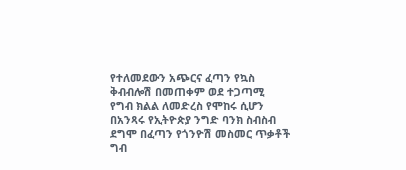የተለመደውን አጭርና ፈጣን የኳስ ቅብብሎሽ በመጠቀም ወደ ተጋጣሚ የግብ ክልል ለመድረስ የሞከሩ ሲሆን በአንጻሩ የኢትዮጵያ ንግድ ባንክ ስብስብ ደግሞ በፈጣን የጎንዮሽ መስመር ጥቃቶች ግብ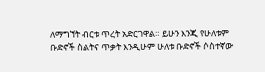ለማግኘት ብርቱ ጥረት አድርገዋል። ይሁን እንጂ የሁለቱም ቡድኖች ስልትና ጥቃት እንዲሁም ሁለቱ ቡድኖች ሶስተኛው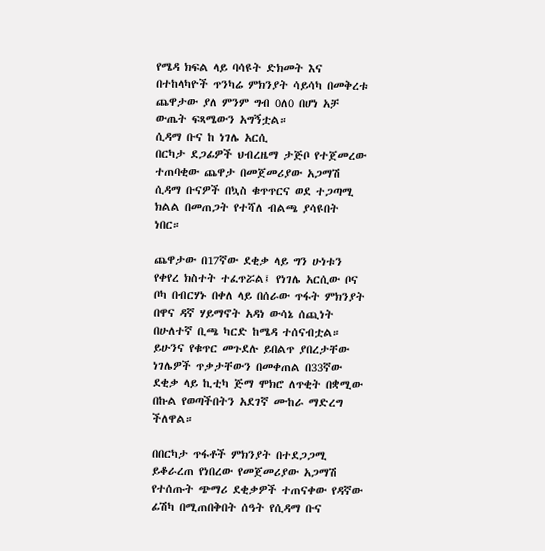የሜዳ ክፍል ላይ ባሳዩት ድክመት እና በተከላካዮች ጥንካሬ ምክንያት ሳይሳካ በመቅረቱ ጨዋታው ያለ ምንም ግብ 0ለ0 በሆነ አቻ ውጤት ፍጻሜውን አግኝቷል።
ሲዳማ ቡና ከ ነገሌ አርሲ
በርካታ ደጋፊዎች ህብረዜማ ታጅቦ የተጀመረው ተጠባቂው ጨዋታ በመጀመሪያው አጋማሽ ሲዳማ ቡናዎች በኳስ ቁጥጥርና ወደ ተጋጣሚ ክልል በመጠጋት የተሻለ ብልጫ ያሳዩበት ነበር።

ጨዋታው በ17ኛው ደቂቃ ላይ ግን ሁነቱን የቀየረ ክስተት ተፈጥሯል፤ የነገሌ አርሲው ቦና ቦካ በብርሃኑ በቀለ ላይ በሰራው ጥፋት ምክንያት በዋና ዳኛ ሃይማኖት አዳነ ውሳኔ ሰጪነት በሁለተኛ ቢጫ ካርድ ከሜዳ ተሰናብቷል። ይሁንና የቁጥር መጉደሉ ይበልጥ ያበረታቸው ነገሌዎች ጥቃታቸውን በመቀጠል በ33ኛው ደቂቃ ላይ ኪቲካ ጅማ ሞክሮ ለጥቂት በቋሚው በኩል የወጣችበትን አደገኛ ሙከራ ማድረግ ችለዋል።

በበርካታ ጥፋቶች ምክንያት በተደጋጋሚ ይቆራረጠ የነበረው የመጀመሪያው አጋማሽ የተሰጡት ጭማሪ ደቂቃዎች ተጠናቀው የዳኛው ፊሽካ በሚጠበቅበት ሰዓት የሲዳማ ቡና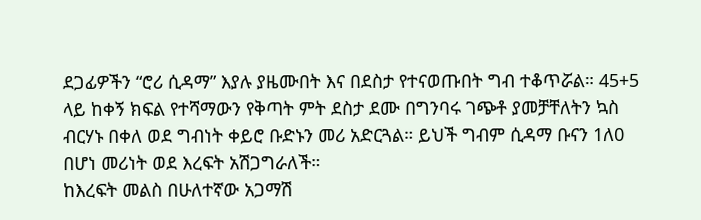ደጋፊዎችን “ሮሪ ሲዳማ” እያሉ ያዜሙበት እና በደስታ የተናወጡበት ግብ ተቆጥሯል። 45+5 ላይ ከቀኝ ክፍል የተሻማውን የቅጣት ምት ደስታ ደሙ በግንባሩ ገጭቶ ያመቻቸለትን ኳስ ብርሃኑ በቀለ ወደ ግብነት ቀይሮ ቡድኑን መሪ አድርጓል። ይህች ግብም ሲዳማ ቡናን 1ለ0 በሆነ መሪነት ወደ እረፍት አሽጋግራለች።
ከእረፍት መልስ በሁለተኛው አጋማሽ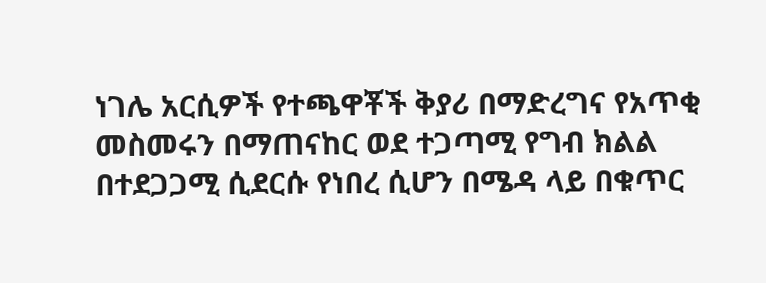ነገሌ አርሲዎች የተጫዋቾች ቅያሪ በማድረግና የአጥቂ መስመሩን በማጠናከር ወደ ተጋጣሚ የግብ ክልል በተደጋጋሚ ሲደርሱ የነበረ ሲሆን በሜዳ ላይ በቁጥር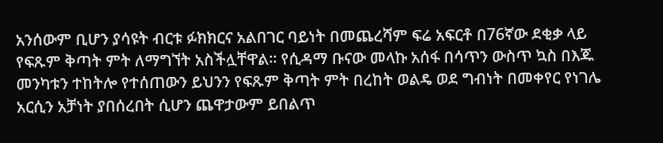አንሰውም ቢሆን ያሳዩት ብርቱ ፉክክርና አልበገር ባይነት በመጨረሻም ፍሬ አፍርቶ በ76ኛው ደቂቃ ላይ የፍጹም ቅጣት ምት ለማግኘት አስችሏቸዋል። የሲዳማ ቡናው መላኩ አሰፋ በሳጥን ውስጥ ኳስ በእጁ መንካቱን ተከትሎ የተሰጠውን ይህንን የፍጹም ቅጣት ምት በረከት ወልዴ ወደ ግብነት በመቀየር የነገሌ አርሲን አቻነት ያበሰረበት ሲሆን ጨዋታውም ይበልጥ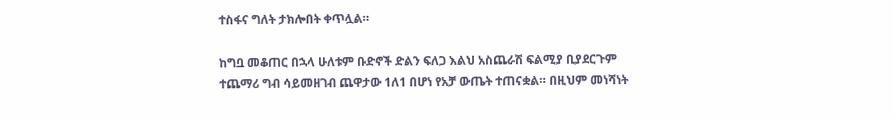ተስፋና ግለት ታክሎበት ቀጥሏል።

ከግቧ መቆጠር በኋላ ሁለቱም ቡድኖች ድልን ፍለጋ እልህ አስጨራሽ ፍልሚያ ቢያደርጉም ተጨማሪ ግብ ሳይመዘገብ ጨዋታው 1ለ1 በሆነ የአቻ ውጤት ተጠናቋል። በዚህም መነሻነት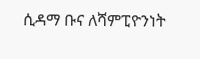ሲዳማ ቡና ለሻምፒዮንነት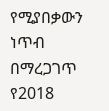የሚያበቃውን ነጥብ በማረጋገጥ የ2018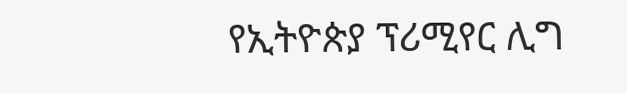የኢትዮጵያ ፕሪሚየር ሊግ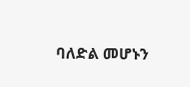ባለድል መሆኑን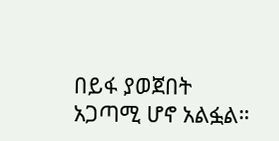በይፋ ያወጀበት አጋጣሚ ሆኖ አልፏል።